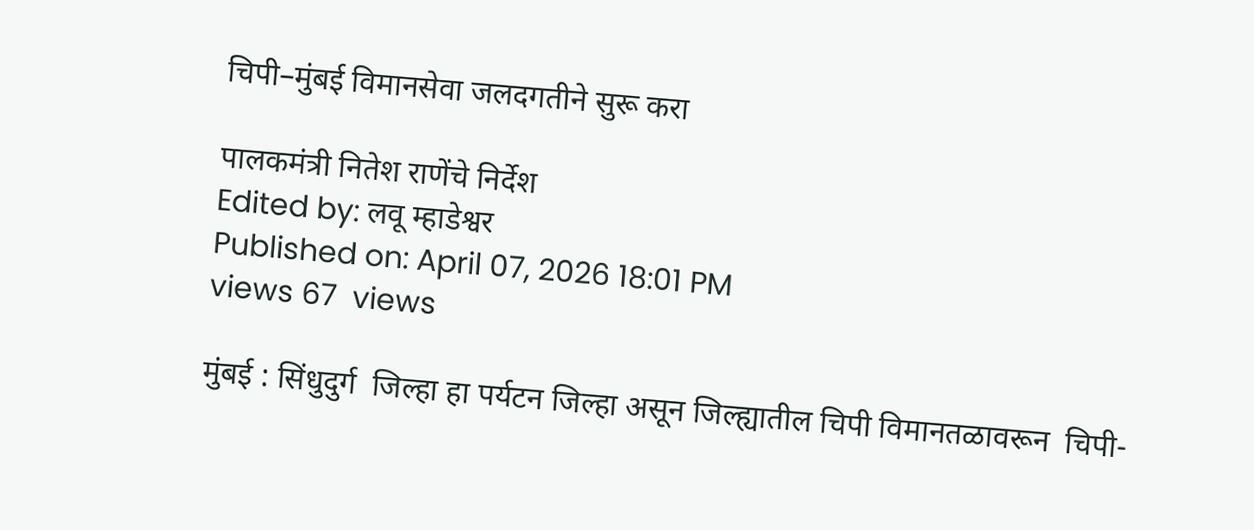चिपी–मुंबई विमानसेवा जलदगतीने सुरू करा

पालकमंत्री नितेश राणेंचे निर्देश
Edited by: लवू म्हाडेश्वर
Published on: April 07, 2026 18:01 PM
views 67  views

मुंबई : सिंधुदुर्ग  जिल्हा हा पर्यटन जिल्हा असून जिल्ह्यातील चिपी विमानतळावरून  चिपी-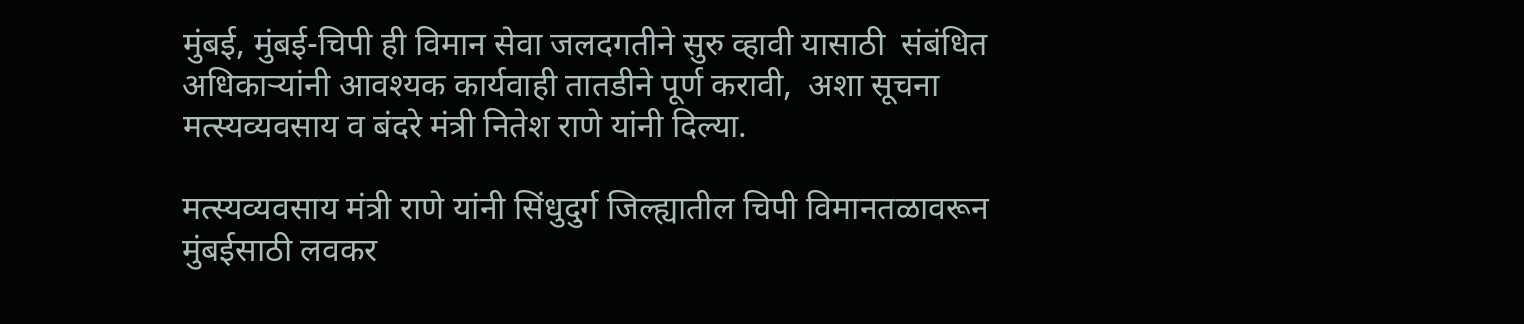मुंबई, मुंबई-चिपी ही विमान सेवा जलदगतीने सुरु व्हावी यासाठी  संबंधित अधिकाऱ्यांनी आवश्यक कार्यवाही तातडीने पूर्ण करावी,  अशा सूचना मत्स्यव्यवसाय व बंदरे मंत्री नितेश राणे यांनी दिल्या.

मत्स्यव्यवसाय मंत्री राणे यांनी सिंधुदुर्ग जिल्ह्यातील चिपी विमानतळावरून मुंबईसाठी लवकर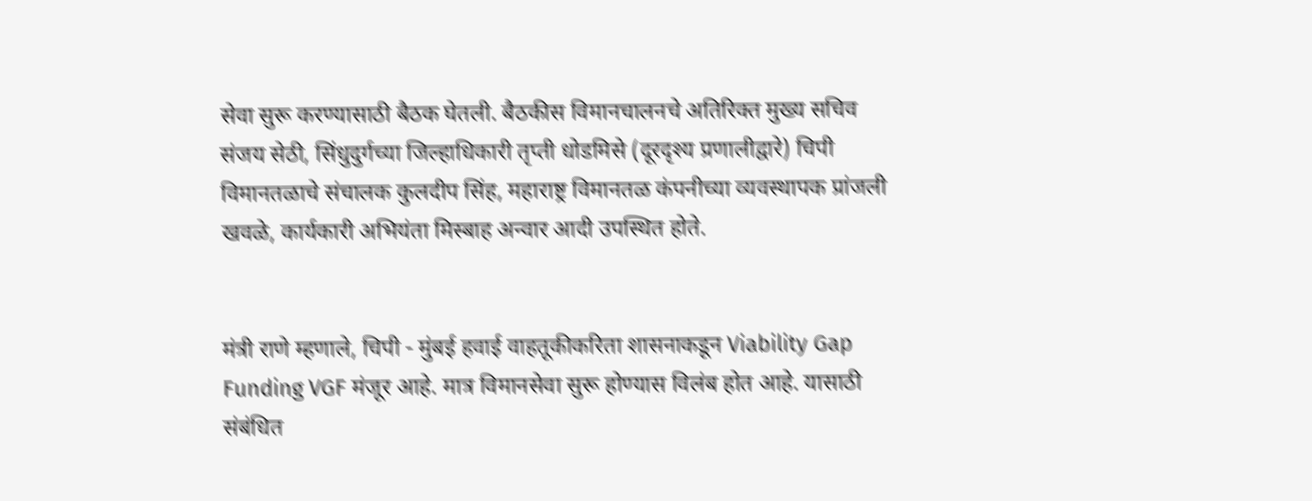सेवा सुरू करण्यासाठी बैठक घेतली. बैठकीस विमानचालनचे अतिरिक्त मुख्य सचिव संजय सेठी, सिंधुदुर्गच्या जिल्हाधिकारी तृप्ती धोडमिसे (दूरदृश्य प्रणालीद्वारे) चिपी विमानतळाचे संचालक कुलदीप सिंह, महाराष्ट्र विमानतळ कंपनीच्या व्यवस्थापक प्रांजली खवळे, कार्यकारी अभियंता मिस्बाह अन्वार आदी उपस्थित होते.


मंत्री राणे म्हणाले, चिपी - मुंबई हवाई वाहतूकीकरिता शासनाकडून Viability Gap Funding VGF मंजूर आहे. मात्र विमानसेवा सुरू होण्यास विलंब होत आहे. यासाठी संबंधित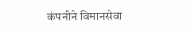कंपनीने विमानसेवा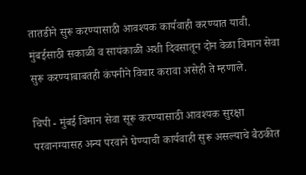तातडीने सुरू करण्यासाठी आवश्यक कार्यवाही करण्यात यावी. मुंबईसाठी सकाळी व सायंकाळी अशी दिवसातून दोन वेळा विमान सेवा सुरू करण्याबाबतही कंपनीने विचार करावा असेही ते म्हणाले.

चिपी - मुंबई विमान सेवा सूरू करण्यासाठी आवश्यक सुरक्षा परवानग्यासह अन्य परवाने घेण्याची कार्यवाही सुरू असल्याचे बैठकीत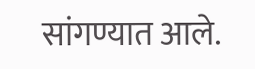सांगण्यात आले.